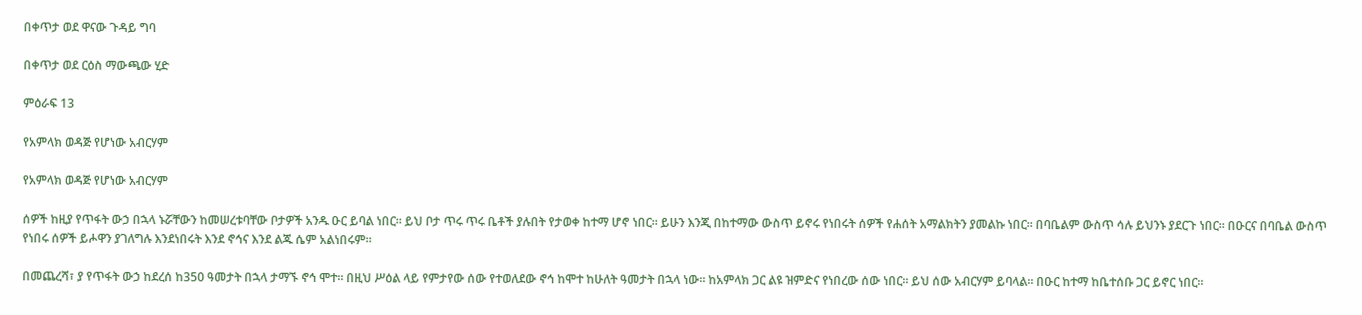በቀጥታ ወደ ዋናው ጉዳይ ግባ

በቀጥታ ወደ ርዕስ ማውጫው ሂድ

ምዕራፍ 13

የአምላክ ወዳጅ የሆነው አብርሃም

የአምላክ ወዳጅ የሆነው አብርሃም

ሰዎች ከዚያ የጥፋት ውኃ በኋላ ኑሯቸውን ከመሠረቱባቸው ቦታዎች አንዱ ዑር ይባል ነበር። ይህ ቦታ ጥሩ ጥሩ ቤቶች ያሉበት የታወቀ ከተማ ሆኖ ነበር። ይሁን እንጂ በከተማው ውስጥ ይኖሩ የነበሩት ሰዎች የሐሰት አማልክትን ያመልኩ ነበር። በባቤልም ውስጥ ሳሉ ይህንኑ ያደርጉ ነበር። በዑርና በባቤል ውስጥ የነበሩ ሰዎች ይሖዋን ያገለግሉ እንደነበሩት እንደ ኖኅና እንደ ልጁ ሴም አልነበሩም።

በመጨረሻ፣ ያ የጥፋት ውኃ ከደረሰ ከ350 ዓመታት በኋላ ታማኙ ኖኅ ሞተ። በዚህ ሥዕል ላይ የምታየው ሰው የተወለደው ኖኅ ከሞተ ከሁለት ዓመታት በኋላ ነው። ከአምላክ ጋር ልዩ ዝምድና የነበረው ሰው ነበር። ይህ ሰው አብርሃም ይባላል። በዑር ከተማ ከቤተሰቡ ጋር ይኖር ነበር።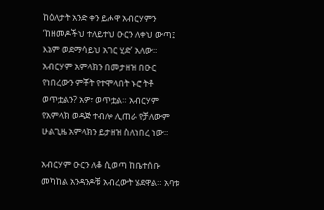ከዕለታት አንድ ቀን ይሖዋ አብርሃምን ‘ከዘመዶችህ ተለይተህ ዑርን ለቀህ ውጣ፤ እኔም ወደማሳይህ አገር ሂድ’ አለው። አብርሃም አምላክን በመታዘዝ በዑር የነበረውን ምቾት የተሞላበት ኑሮ ትቶ ወጥቷልን? አዎ፣ ወጥቷል። አብርሃም የአምላክ ወዳጅ ተብሎ ሊጠራ የቻለውም ሁልጊዜ አምላክን ይታዘዝ ስለነበረ ነው።

አብርሃም ዑርን ለቆ ሲወጣ ከቤተሰቡ መካከል አንዳንዶቹ አብረውት ሄደዋል። አባቱ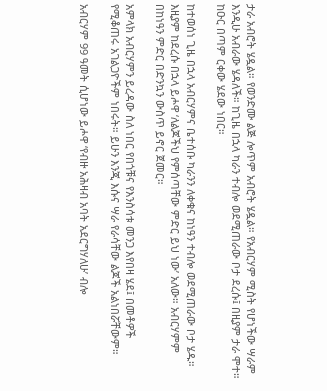ታራ አብሮት ሄዷል። የወንድሙ ልጅ ሎጥም አብሮት ሄዷል። የአብርሃም ሚስት የሆነችው ሣራም እንዲሁ አብራው ሄዳለች። ከጊዜ በኋላ ካራን ተብሎ ወደሚጠራው ቦታ ደረሱ፤ በዚያም ታራ ሞተ። ከዑር በጣም ርቀው ሄደው ነበር።

ከተወሰነ ጊዜ በኋላ አብርሃምና ቤተሰቡ ካራንን ለቀቁና ከነዓን ተብሎ ወደሚጠራው ቦታ ሄዱ። እዚያም ከደረሱ በኋላ ይሖዋ ‘ለልጆችህ የምሰጣቸው ምድር ይህ ነው’ አለው። አብርሃምም በከነዓን ምድር በድንኳን ውስጥ ይኖር ጀመር።

አምላክ አብርሃምን ይረዳው ስለ ነበር የበጎቹና የእንስሳቱ መንጋ እየበዛ ሄደ፤ በመቶዎች የሚቆጠሩ አገልጋዮችም ነበሩት። ይሁን እንጂ እሱና ሣራ የራሳቸው ልጆች አልነበሯቸውም።

አብርሃም 99 ዓመት ሲሆነው ይሖዋ ‘የብዙ አሕዛብ አባት አደርግሃለሁ’ ብሎ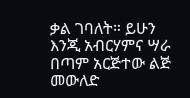ቃል ገባለት። ይሁን እንጂ አብርሃምና ሣራ በጣም አርጅተው ልጅ መውለድ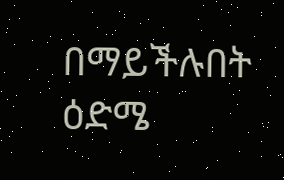በማይችሉበት ዕድሜ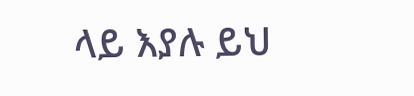ላይ እያሉ ይህ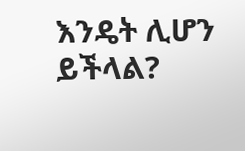እንዴት ሊሆን ይችላል?